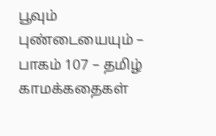பூவும் புண்டையையும் – பாகம் 107 – தமிழ் காமக்கதைகள்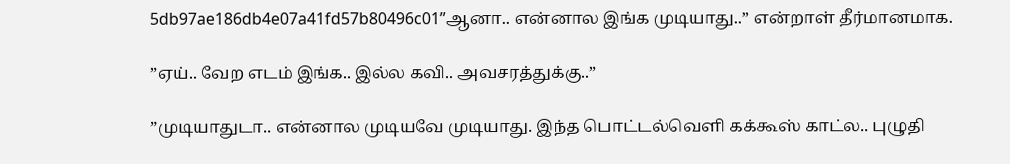5db97ae186db4e07a41fd57b80496c01”ஆனா.. என்னால இங்க முடியாது..” என்றாள் தீர்மானமாக.

”ஏய்.. வேற எடம் இங்க.. இல்ல கவி.. அவசரத்துக்கு..”

”முடியாதுடா.. என்னால முடியவே முடியாது. இந்த பொட்டல்வெளி கக்கூஸ் காட்ல.. புழுதி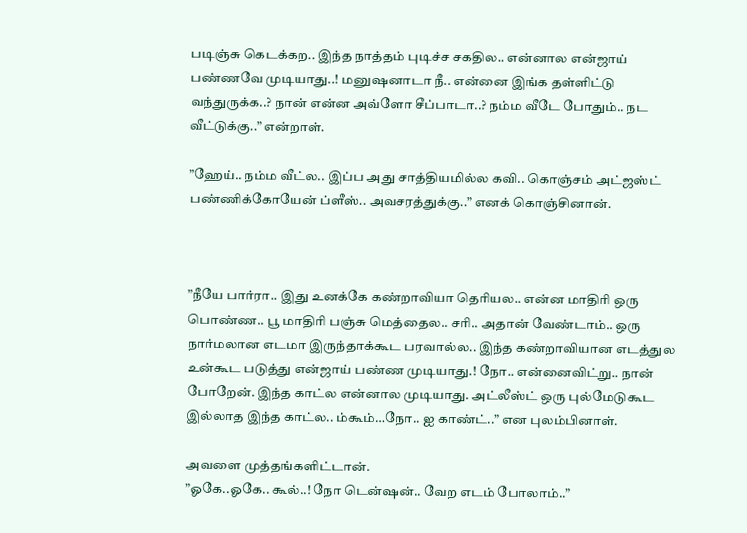படிஞ்சு கெடக்கற.. இந்த நாத்தம் புடிச்ச சகதில.. என்னால என்ஜாய் பண்ணவே முடியாது..! மனுஷனாடா நீ.. என்னை இங்க தள்ளிட்டு வந்துருக்க..? நான் என்ன அவ்ளோ சீப்பாடா..? நம்ம வீடே போதும்.. நட வீட்டுக்கு..” என்றாள்.

”ஹேய்.. நம்ம வீட்ல.. இப்ப அது சாத்தியமில்ல கவி.. கொஞ்சம் அட்ஜஸ்ட் பண்ணிக்கோயேன் ப்ளீஸ்.. அவசரத்துக்கு..” எனக் கொஞ்சினான்.



”நீயே பார்ரா.. இது உனக்கே கண்றாவியா தெரியல.. என்ன மாதிரி ஒரு பொண்ண.. பூ மாதிரி பஞ்சு மெத்தைல.. சரி.. அதான் வேண்டாம்.. ஒரு நார்மலான எடமா இருந்தாக்கூட பரவால்ல.. இந்த கண்றாவியான எடத்துல உன்கூட படுத்து என்ஜாய் பண்ண முடியாது.! நோ.. என்னைவிட்று.. நான் போறேன். இந்த காட்ல என்னால முடியாது. அட்லீஸ்ட் ஒரு புல்மேடுகூட இல்லாத இந்த காட்ல.. ம்கூம்…நோ.. ஐ காண்ட்..” என புலம்பினாள்.

அவளை முத்தங்களிட்டான்.
”ஓகே..ஓகே.. கூல்..! நோ டென்ஷன்.. வேற எடம் போலாம்..”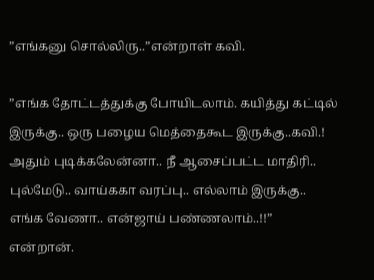”எங்கனு சொல்லிரு..”என்றாள் கவி.

”எங்க தோட்டத்துக்கு போயிடலாம். கயித்து கட்டில் இருக்கு.. ஒரு பழைய மெத்தைகூட இருக்கு..கவி.! அதும் புடிக்கலேன்னா.. நீ ஆசைப்பட்ட மாதிரி.. புல்மேடு.. வாய்ககா வரப்பு.. எல்லாம் இருக்கு.. எங்க வேணா.. என்ஜாய் பண்ணலாம்..!!” என்றான்.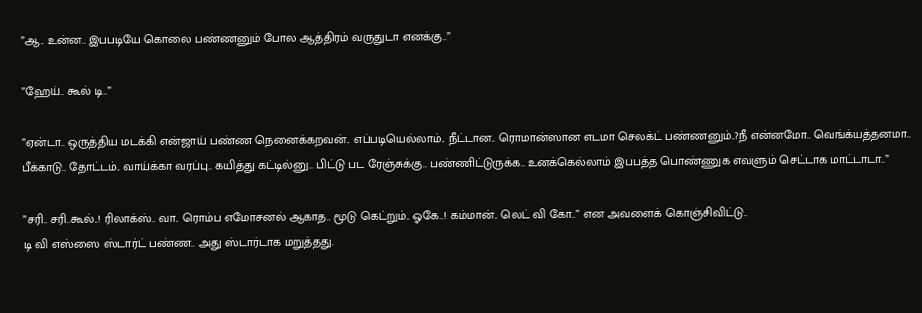”ஆ.. உன்ன.. இபபடியே கொலை பண்ணனும் போல ஆத்திரம் வருதுடா எனக்கு..”

”ஹேய்.. கூல் டி..”

”ஏன்டா.. ஒருத்திய மடக்கி என்ஜாய் பண்ண நெனைக்கறவன்.. எப்படியெல்லாம்.. நீட்டான.. ரொமான்ஸான எடமா செலக்ட் பண்ணனும்..?நீ என்னமோ.. வெங்க்யத்தனமா.. பீக்காடு.. தோட்டம்.. வாய்க்கா வரப்பு.. கயித்து கட்டில்னு.. பிட்டு பட ரேஞ்சுக்கு.. பண்ணிட்டுருக்க.. உனக்கெல்லாம் இபபத்த பொண்ணுக எவளும் செட்டாக மாட்டாடா..”

”சரி.. சரி..கூல்..! ரிலாக்ஸ்.. வா.. ரொம்ப எமோசனல் ஆகாத.. மூடு கெட்றும்.. ஓகே..! கம்மான்.. லெட் வி கோ..” என அவளைக் கொஞ்சிவிட்டு..
டி வி எஸ்ஸை ஸ்டார்ட் பண்ண.. அது ஸ்டார்டாக மறுத்தது.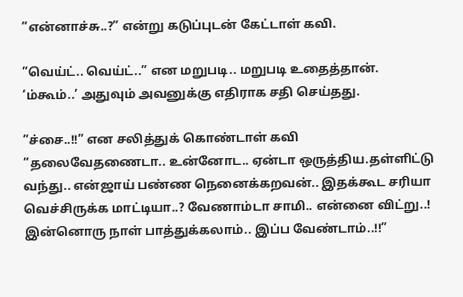”என்னாச்சு..?” என்று கடுப்புடன் கேட்டாள் கவி.

”வெய்ட்.. வெய்ட்..” என மறுபடி.. மறுபடி உதைத்தான்.
‘ம்கூம்..’ அதுவும் அவனுக்கு எதிராக சதி செய்தது.

”ச்சை..!!” என சலித்துக் கொண்டாள் கவி ”தலைவேதணைடா.. உன்னோட.. ஏன்டா ஒருத்திய.தள்ளிட்டு வந்து.. என்ஜாய் பண்ண நெனைக்கறவன்.. இதக்கூட சரியா வெச்சிருக்க மாட்டியா..? வேணாம்டா சாமி.. என்னை விட்று..! இன்னொரு நாள் பாத்துக்கலாம்.. இப்ப வேண்டாம்..!!”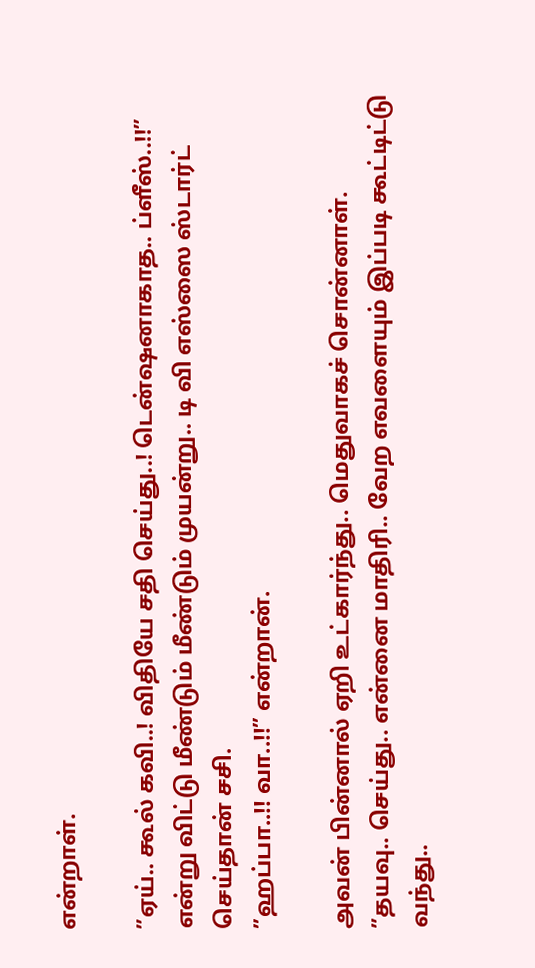என்றாள்.

”ஏய்.. கூல் கவி..! விதியே சதி செய்து..! டென்ஷனாகாத.. ப்ளீஸ்..!!” என்று விட்டு மீண்டும் மீண்டும் முயன்று.. டி வி எஸ்ஸை ஸ்டார்ட் செய்தான் சசி.
”ஹப்பா..!! வா..!!” என்றான்.

அவன் பின்னால் ஏறி உட்கார்ந்து.. மெதுவாகச் சொன்னாள்.
”தயவு.. செய்து.. என்னை மாதிரி.. வேற எவளையும் இப்படி கூட்டிட்டு வந்து..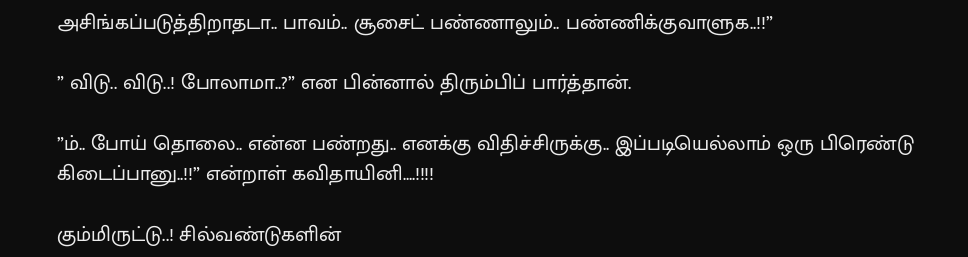அசிங்கப்படுத்திறாதடா.. பாவம்.. சூசைட் பண்ணாலும்.. பண்ணிக்குவாளுக..!!”

” விடு.. விடு..! போலாமா..?” என பின்னால் திரும்பிப் பார்த்தான்.

”ம்.. போய் தொலை.. என்ன பண்றது.. எனக்கு விதிச்சிருக்கு.. இப்படியெல்லாம் ஒரு பிரெண்டு கிடைப்பானு..!!” என்றாள் கவிதாயினி….!!!!

கும்மிருட்டு..! சில்வண்டுகளின்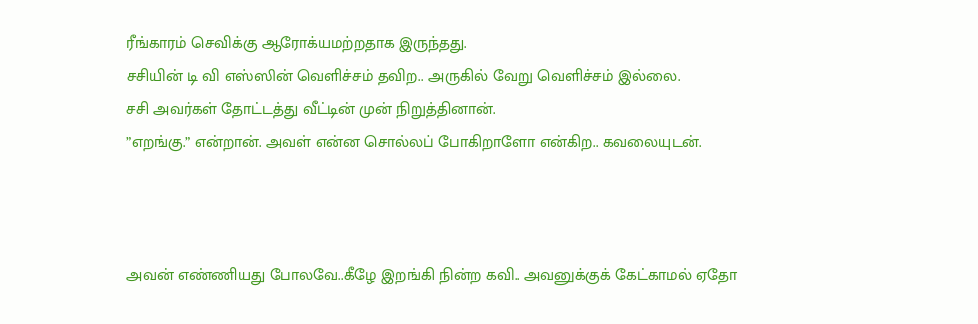ரீங்காரம் செவிக்கு ஆரோக்யமற்றதாக இருந்தது.
சசியின் டி வி எஸ்ஸின் வெளிச்சம் தவிற.. அருகில் வேறு வெளிச்சம் இல்லை.
சசி அவர்கள் தோட்டத்து வீட்டின் முன் நிறுத்தினான்.
”எறங்கு.” என்றான். அவள் என்ன சொல்லப் போகிறாளோ என்கிற.. கவலையுடன்.



அவன் எண்ணியது போலவே..கீழே இறங்கி நின்ற கவி.. அவனுக்குக் கேட்காமல் ஏதோ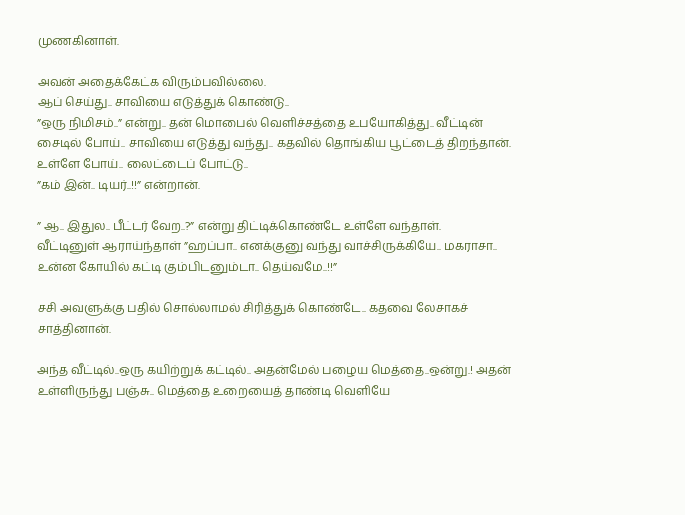முணகினாள்.

அவன் அதைக்கேட்க விரும்பவில்லை.
ஆப் செய்து.. சாவியை எடுத்துக் கொண்டு..
”ஒரு நிமிசம்..” என்று.. தன் மொபைல் வெளிச்சத்தை உபயோகித்து.. வீட்டின் சைடில் போய்.. சாவியை எடுத்து வந்து.. கதவில் தொங்கிய பூட்டைத் திறந்தான்.
உள்ளே போய்.. லைட்டைப் போட்டு..
”கம் இன்.. டியர்..!!” என்றான்.

” ஆ.. இதுல.. பீட்டர் வேற..?” என்று திட்டிக்கொண்டே உள்ளே வந்தாள்.
வீட்டினுள் ஆராய்ந்தாள் ”ஹப்பா.. எனக்குனு வந்து வாச்சிருக்கியே.. மகராசா.. உன்ன கோயில் கட்டி கும்பிடனும்டா.. தெய்வமே..!!”

சசி அவளுக்கு பதில் சொல்லாமல் சிரித்துக் கொண்டே.. கதவை லேசாகச் சாத்தினான்.

அந்த வீட்டில்..ஒரு கயிற்றுக் கட்டில்.. அதன்மேல் பழைய மெத்தை..ஒன்று.! அதன் உள்ளிருந்து பஞ்சு.. மெத்தை உறையைத் தாண்டி வெளியே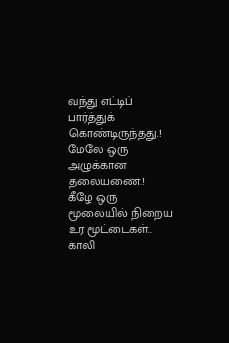வந்து எட்டிப் பார்த்துக் கொண்டிருந்தது.!
மேலே ஒரு அழுக்கான தலையணை.!
கீழே ஒரு மூலையில் நிறைய உர மூட்டைகள்.. காலி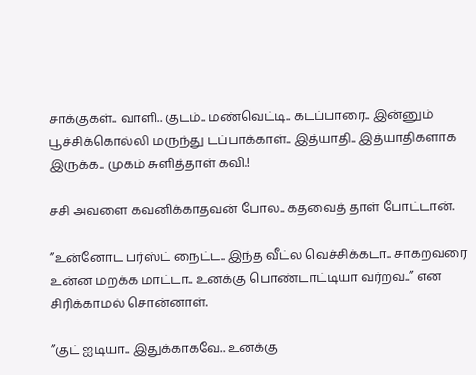சாக்குகள்.. வாளி.. குடம்.. மண்வெட்டி.. கடப்பாரை.. இன்னும் பூச்சிக்கொல்லி மருந்து டப்பாக்காள்.. இத்யாதி.. இத்யாதிகளாக இருக்க.. முகம் சுளித்தாள் கவி.!

சசி அவளை கவனிக்காதவன் போல.. கதவைத் தாள் போட்டான்.

”உன்னோட பர்ஸ்ட் நைட்ட.. இந்த வீட்ல வெச்சிக்கடா.. சாகறவரை உன்ன மறக்க மாட்டா.. உனக்கு பொண்டாட்டியா வர்றவ..” என சிரிக்காமல் சொன்னாள்.

”குட் ஐடியா.. இதுக்காகவே.. உனக்கு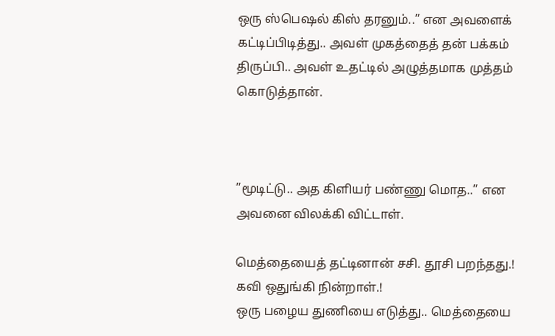ஒரு ஸ்பெஷல் கிஸ் தரனும்..” என அவளைக் கட்டிப்பிடித்து.. அவள் முகத்தைத் தன் பக்கம் திருப்பி.. அவள் உதட்டில் அழுத்தமாக முத்தம் கொடுத்தான்.



”மூடிட்டு.. அத கிளியர் பண்ணு மொத..” என அவனை விலக்கி விட்டாள்.

மெத்தையைத் தட்டினான் சசி. தூசி பறந்தது.!
கவி ஒதுங்கி நின்றாள்.!
ஒரு பழைய துணியை எடுத்து.. மெத்தையை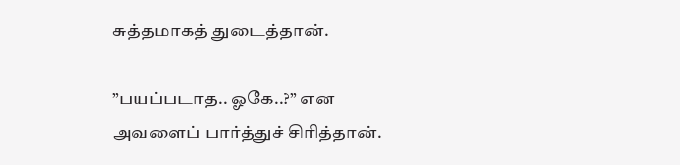சுத்தமாகத் துடைத்தான்.

”பயப்படாத.. ஓகே..?” என அவளைப் பார்த்துச் சிரித்தான்.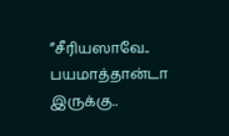”சீரியஸாவே.. பயமாத்தான்டா இருக்கு..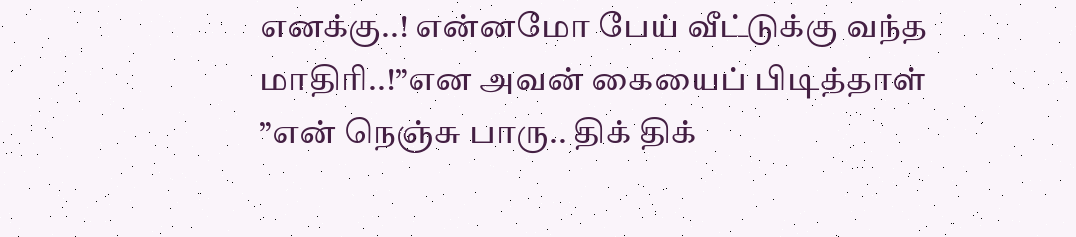எனக்கு..! என்னமோ பேய் வீட்டுக்கு வந்த மாதிரி..!”என அவன் கையைப் பிடித்தாள் ”என் நெஞ்சு பாரு.. திக் திக்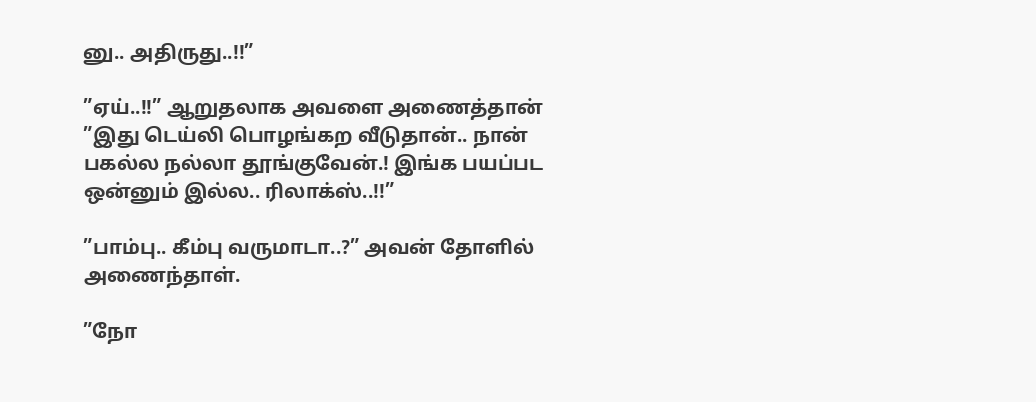னு.. அதிருது..!!”

”ஏய்..!!” ஆறுதலாக அவளை அணைத்தான் ”இது டெய்லி பொழங்கற வீடுதான்.. நான் பகல்ல நல்லா தூங்குவேன்.! இங்க பயப்பட ஒன்னும் இல்ல.. ரிலாக்ஸ்..!!”

”பாம்பு.. கீம்பு வருமாடா..?” அவன் தோளில் அணைந்தாள்.

”நோ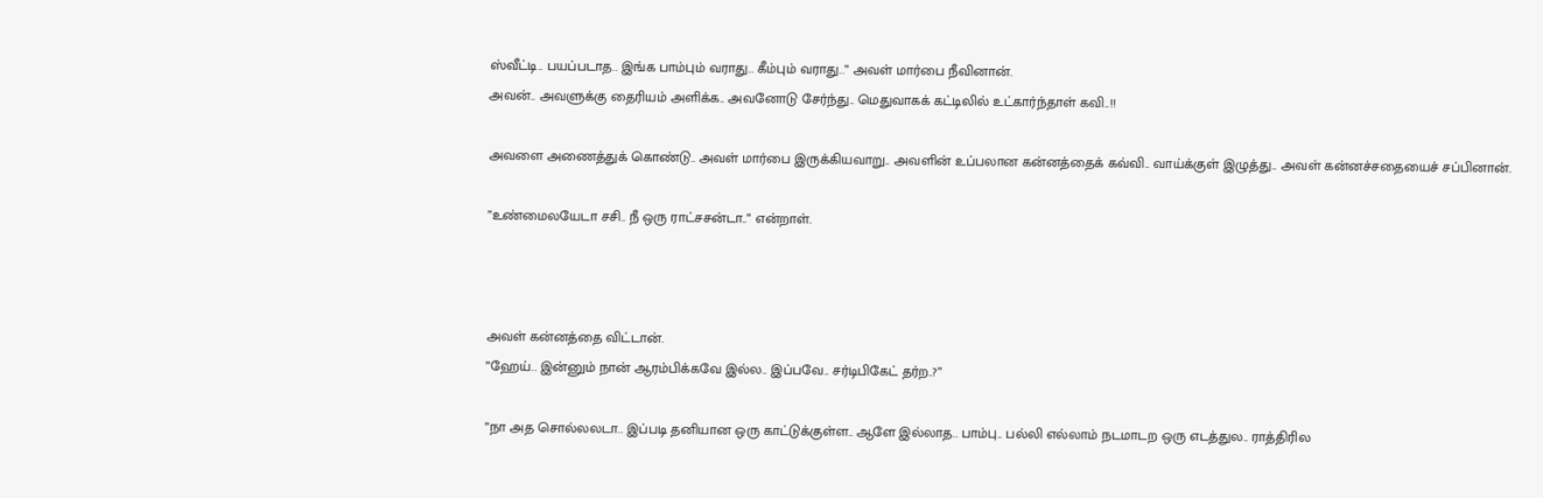ஸ்வீட்டி.. பயப்படாத.. இங்க பாம்பும் வராது.. கீம்பும் வராது..” அவள் மார்பை நீவினான்.
அவன்.. அவளுக்கு தைரியம் அளிக்க.. அவனோடு சேர்ந்து.. மெதுவாகக் கட்டிலில் உட்கார்ந்தாள் கவி..!!

அவளை அணைத்துக் கொண்டு.. அவள் மார்பை இருக்கியவாறு.. அவளின் உப்பலான கன்னத்தைக் கவ்வி.. வாய்க்குள் இழுத்து.. அவள் கன்னச்சதையைச் சப்பினான்.

”உண்மைலயேடா சசி.. நீ ஒரு ராட்சசன்டா..” என்றாள்.



அவள் கன்னத்தை விட்டான்.
”ஹேய்.. இன்னும் நான் ஆரம்பிக்கவே இல்ல.. இப்பவே.. சர்டிபிகேட் தர்ற..?”

”நா அத சொல்லலடா.. இப்படி தனியான ஒரு காட்டுக்குள்ள.. ஆளே இல்லாத.. பாம்பு.. பல்லி எல்லாம் நடமாடற ஒரு எடத்துல.. ராத்திரில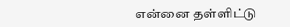என்னை தள்ளிட்டு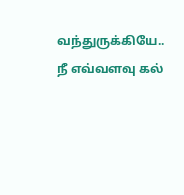வந்துருக்கியே.. நீ எவ்வளவு கல்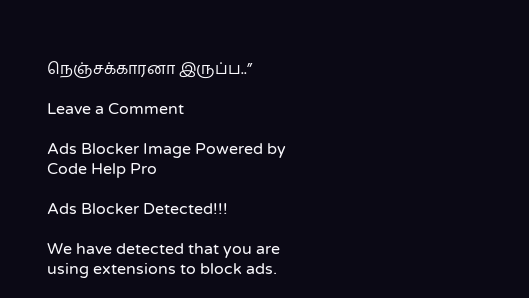நெஞ்சக்காரனா இருப்ப..”

Leave a Comment

Ads Blocker Image Powered by Code Help Pro

Ads Blocker Detected!!!

We have detected that you are using extensions to block ads.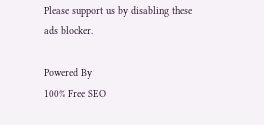Please support us by disabling these ads blocker.

Powered By
100% Free SEO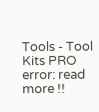Tools - Tool Kits PRO
error: read more !!